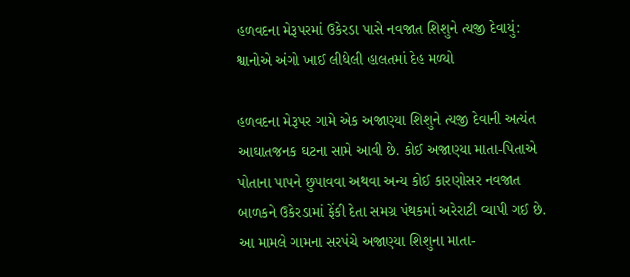હળવદના મેરૂપરમાં ઉકેરડા પાસે નવજાત શિશુને ત્યજી દેવાયું: શ્વાનોએ અંગો ખાઈ લીધેલી હાલતમાં દેહ મળ્યો

હળવદના મેરૂપર ગામે એક અજાણ્યા શિશુને ત્યજી દેવાની અત્યંત આઘાતજનક ઘટના સામે આવી છે. કોઈ અજાણ્યા માતા-પિતાએ પોતાના પાપને છુપાવવા અથવા અન્ય કોઈ કારણોસર નવજાત બાળકને ઉકેરડામાં ફેંકી દેતા સમગ્ર પંથકમાં અરેરાટી વ્યાપી ગઈ છે. આ મામલે ગામના સરપંચે અજાણ્યા શિશુના માતા-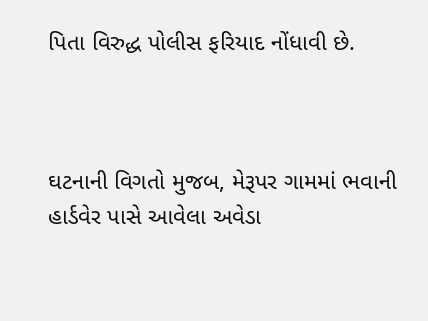પિતા વિરુદ્ધ પોલીસ ફરિયાદ નોંધાવી છે.



ઘટનાની વિગતો મુજબ, મેરૂપર ગામમાં ભવાની હાર્ડવેર પાસે આવેલા અવેડા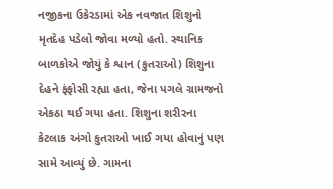નજીકના ઉકેરડામાં એક નવજાત શિશુનો મૃતદેહ પડેલો જોવા મળ્યો હતો. સ્થાનિક બાળકોએ જોયું કે શ્વાન (કુતરાઓ) શિશુના દેહને ફંફોસી રહ્યા હતા, જેના પગલે ગ્રામજનો એકઠા થઈ ગયા હતા. શિશુના શરીરના કેટલાક અંગો કુતરાઓ ખાઈ ગયા હોવાનું પણ સામે આવ્યું છે. ગામના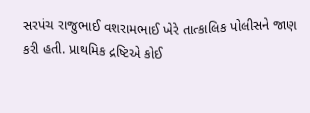સરપંચ રાજુભાઈ વશરામભાઈ ખેરે તાત્કાલિક પોલીસને જાણ કરી હતી. પ્રાથમિક દ્રષ્ટિએ કોઈ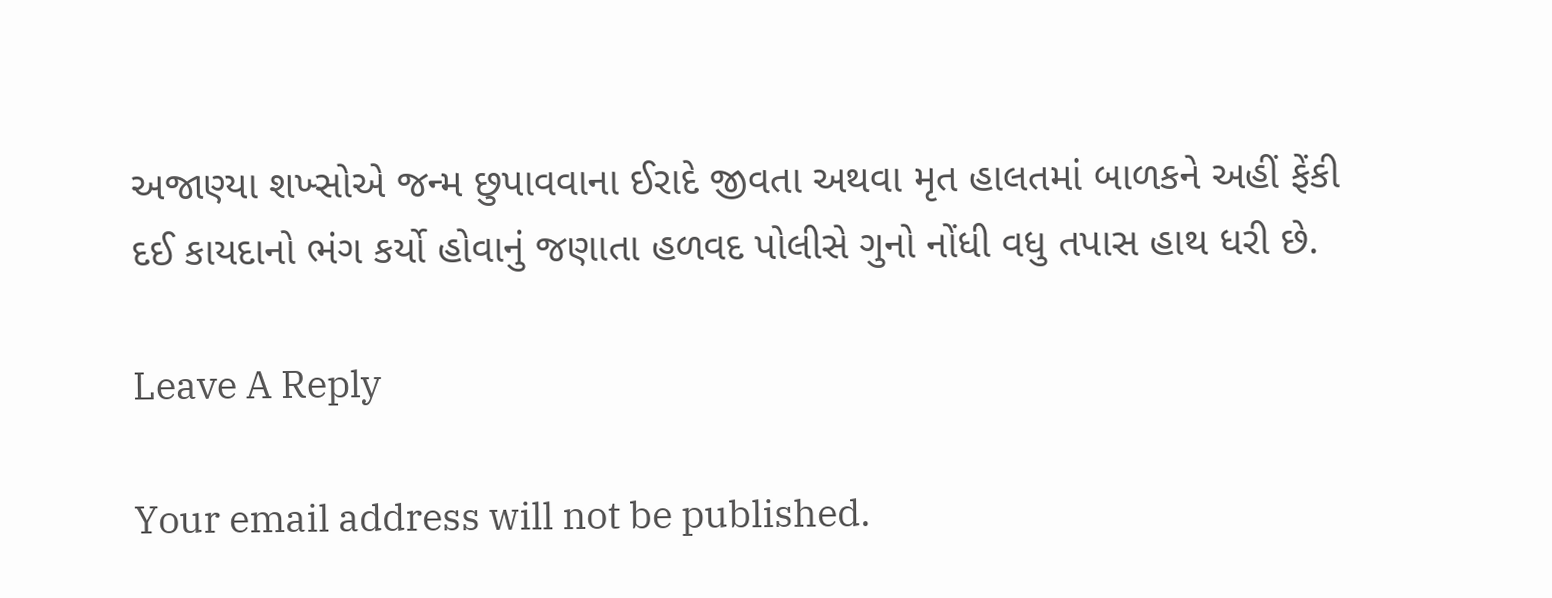અજાણ્યા શખ્સોએ જન્મ છુપાવવાના ઈરાદે જીવતા અથવા મૃત હાલતમાં બાળકને અહીં ફેંકી દઈ કાયદાનો ભંગ કર્યો હોવાનું જણાતા હળવદ પોલીસે ગુનો નોંધી વધુ તપાસ હાથ ધરી છે.

Leave A Reply

Your email address will not be published.